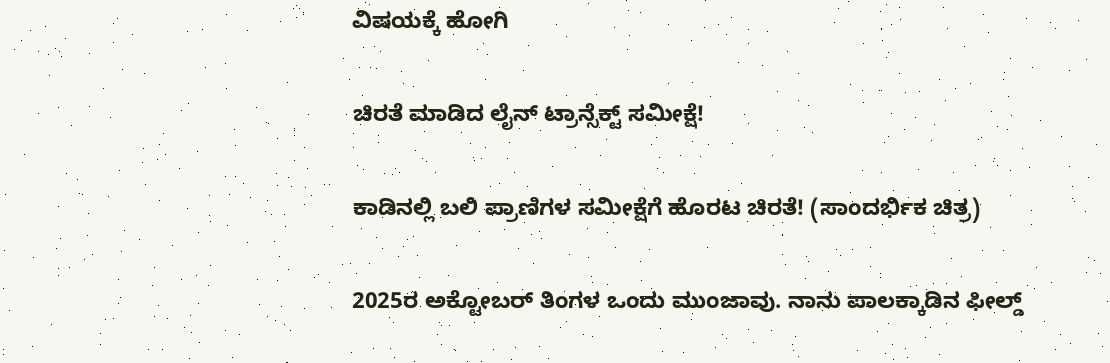ವಿಷಯಕ್ಕೆ ಹೋಗಿ

ಚಿರತೆ ಮಾಡಿದ ಲೈನ್ ಟ್ರಾನ್ಸೆಕ್ಟ್ ಸಮೀಕ್ಷೆ!

ಕಾಡಿನಲ್ಲಿ ಬಲಿ ಪ್ರಾಣಿಗಳ ಸಮೀಕ್ಷೆಗೆ ಹೊರಟ ಚಿರತೆ! (ಸಾಂದರ್ಭಿಕ ಚಿತ್ರ)

2025ರ ಅಕ್ಟೋಬರ್ ತಿಂಗಳ ಒಂದು ಮುಂಜಾವು. ನಾನು ಪಾಲಕ್ಕಾಡಿನ ಫೀಲ್ಡ್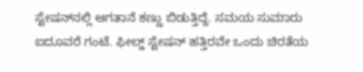ಸ್ಟೇಷನ್‌ನಲ್ಲಿ ಆಗತಾನೆ ಕಣ್ಣು ಬಿಡುತ್ತಿದ್ದೆ. ಸಮಯ ಸುಮಾರು ಐದೂವರೆ ಗಂಟೆ. ಫೀಲ್ಡ್ ಸ್ಟೇಷನ್ ಹತ್ತಿರವೇ ಒಂದು ಚಿರತೆಯ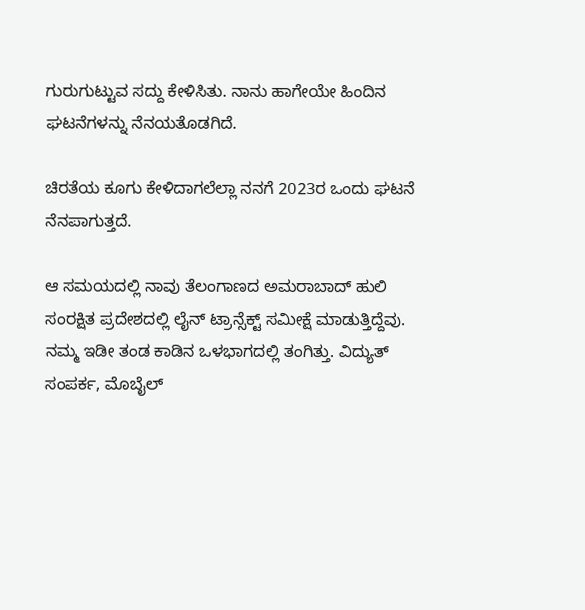ಗುರುಗುಟ್ಟುವ ಸದ್ದು ಕೇಳಿಸಿತು. ನಾನು ಹಾಗೇಯೇ ಹಿಂದಿನ ಘಟನೆಗಳನ್ನು ನೆನಯತೊಡಗಿದೆ.

ಚಿರತೆಯ ಕೂಗು ಕೇಳಿದಾಗಲೆಲ್ಲಾ ನನಗೆ 2023ರ ಒಂದು ಘಟನೆ ನೆನಪಾಗುತ್ತದೆ.

ಆ ಸಮಯದಲ್ಲಿ ನಾವು ತೆಲಂಗಾಣದ ಅಮರಾಬಾದ್ ಹುಲಿ ಸಂರಕ್ಷಿತ ಪ್ರದೇಶದಲ್ಲಿ ಲೈನ್ ಟ್ರಾನ್ಸೆಕ್ಟ್ ಸಮೀಕ್ಷೆ ಮಾಡುತ್ತಿದ್ದೆವು. ನಮ್ಮ ಇಡೀ ತಂಡ ಕಾಡಿನ ಒಳಭಾಗದಲ್ಲಿ ತಂಗಿತ್ತು. ವಿದ್ಯುತ್ ಸಂಪರ್ಕ, ಮೊಬೈಲ್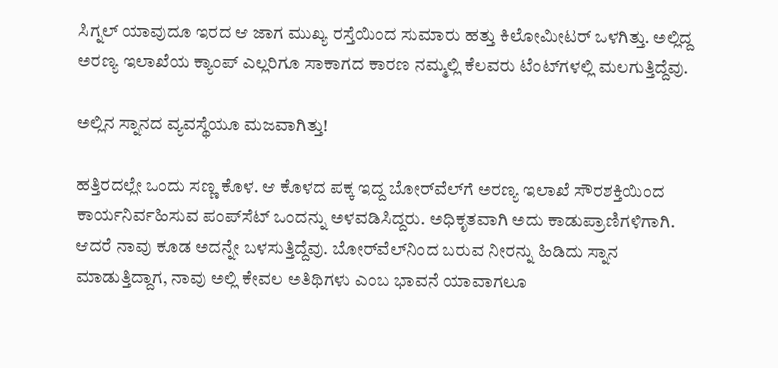ಸಿಗ್ನಲ್ ಯಾವುದೂ ಇರದ ಆ ಜಾಗ ಮುಖ್ಯ ರಸ್ತೆಯಿಂದ ಸುಮಾರು ಹತ್ತು ಕಿಲೋಮೀಟರ್ ಒಳಗಿತ್ತು. ಅಲ್ಲಿದ್ದ ಅರಣ್ಯ ಇಲಾಖೆಯ ಕ್ಯಾಂಪ್ ಎಲ್ಲರಿಗೂ ಸಾಕಾಗದ ಕಾರಣ ನಮ್ಮಲ್ಲಿ ಕೆಲವರು ಟೆಂಟ್‌ಗಳಲ್ಲಿ ಮಲಗುತ್ತಿದ್ದೆವು.

ಅಲ್ಲಿನ ಸ್ನಾನದ ವ್ಯವಸ್ಥೆಯೂ ಮಜವಾಗಿತ್ತು!

ಹತ್ತಿರದಲ್ಲೇ ಒಂದು ಸಣ್ಣ ಕೊಳ. ಆ ಕೊಳದ ಪಕ್ಕ ಇದ್ದ ಬೋರ್‌ವೆಲ್‌ಗೆ ಅರಣ್ಯ ಇಲಾಖೆ ಸೌರಶಕ್ತಿಯಿಂದ ಕಾರ್ಯನಿರ್ವಹಿಸುವ ಪಂಪ್‌ಸೆಟ್ ಒಂದನ್ನು ಅಳವಡಿಸಿದ್ದರು. ಅಧಿಕೃತವಾಗಿ ಅದು ಕಾಡುಪ್ರಾಣಿಗಳಿಗಾಗಿ. ಆದರೆ ನಾವು ಕೂಡ ಅದನ್ನೇ ಬಳಸುತ್ತಿದ್ದೆವು. ಬೋರ್‌ವೆಲ್‌ನಿಂದ ಬರುವ ನೀರನ್ನು ಹಿಡಿದು ಸ್ನಾನ ಮಾಡುತ್ತಿದ್ದಾಗ, ನಾವು ಅಲ್ಲಿ ಕೇವಲ ಅತಿಥಿಗಳು ಎಂಬ ಭಾವನೆ ಯಾವಾಗಲೂ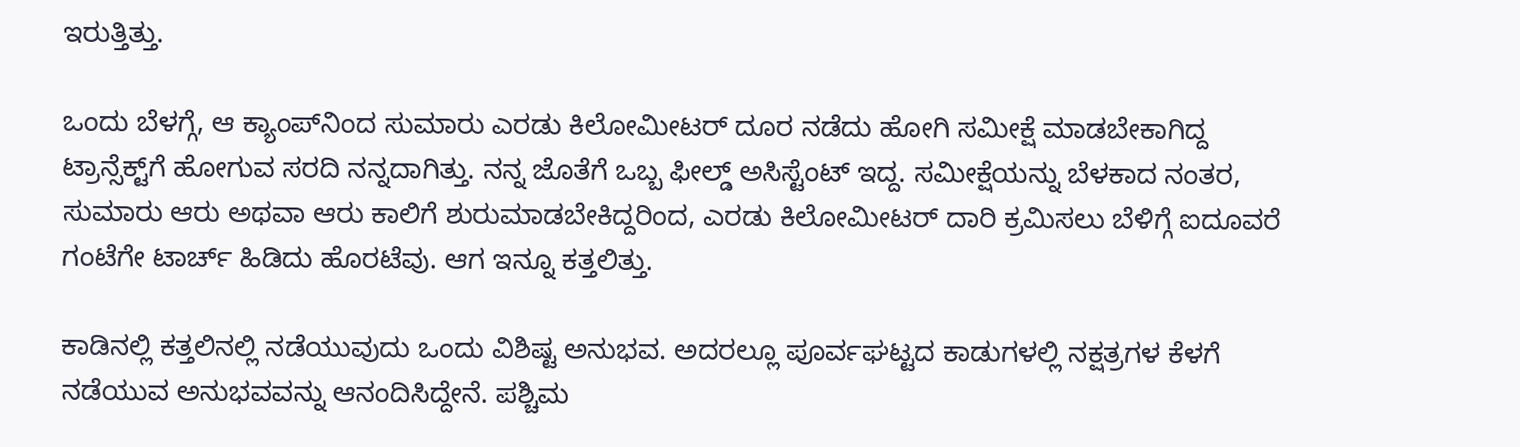ಇರುತ್ತಿತ್ತು.

ಒಂದು ಬೆಳಗ್ಗೆ, ಆ ಕ್ಯಾಂಪ್‌ನಿಂದ ಸುಮಾರು ಎರಡು ಕಿಲೋಮೀಟರ್ ದೂರ ನಡೆದು ಹೋಗಿ ಸಮೀಕ್ಷೆ ಮಾಡಬೇಕಾಗಿದ್ದ ಟ್ರಾನ್ಸೆಕ್ಟ್‌ಗೆ ಹೋಗುವ ಸರದಿ ನನ್ನದಾಗಿತ್ತು. ನನ್ನ ಜೊತೆಗೆ ಒಬ್ಬ ಫೀಲ್ಡ್ ಅಸಿಸ್ಟೆಂಟ್ ಇದ್ದ. ಸಮೀಕ್ಷೆಯನ್ನು ಬೆಳಕಾದ ನಂತರ, ಸುಮಾರು ಆರು ಅಥವಾ ಆರು ಕಾಲಿಗೆ ಶುರುಮಾಡಬೇಕಿದ್ದರಿಂದ, ಎರಡು ಕಿಲೋಮೀಟರ್ ದಾರಿ ಕ್ರಮಿಸಲು ಬೆಳಿಗ್ಗೆ ಐದೂವರೆ ಗಂಟೆಗೇ ಟಾರ್ಚ್ ಹಿಡಿದು ಹೊರಟೆವು. ಆಗ ಇನ್ನೂ ಕತ್ತಲಿತ್ತು.

ಕಾಡಿನಲ್ಲಿ ಕತ್ತಲಿನಲ್ಲಿ ನಡೆಯುವುದು ಒಂದು ವಿಶಿಷ್ಟ ಅನುಭವ. ಅದರಲ್ಲೂ ಪೂರ್ವಘಟ್ಟದ ಕಾಡುಗಳಲ್ಲಿ ನಕ್ಷತ್ರಗಳ ಕೆಳಗೆ ನಡೆಯುವ ಅನುಭವವನ್ನು ಆನಂದಿಸಿದ್ದೇನೆ. ಪಶ್ಚಿಮ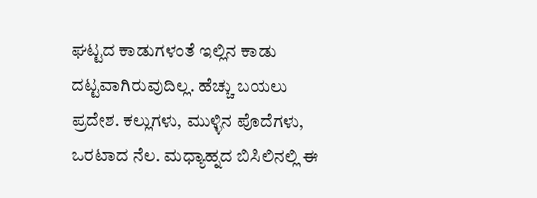ಘಟ್ಟದ ಕಾಡುಗಳಂತೆ ಇಲ್ಲಿನ ಕಾಡು ದಟ್ಟವಾಗಿರುವುದಿಲ್ಲ. ಹೆಚ್ಚು ಬಯಲು ಪ್ರದೇಶ. ಕಲ್ಲುಗಳು, ಮುಳ್ಳಿನ ಪೊದೆಗಳು, ಒರಟಾದ ನೆಲ. ಮಧ್ಯಾಹ್ನದ ಬಿಸಿಲಿನಲ್ಲಿ ಈ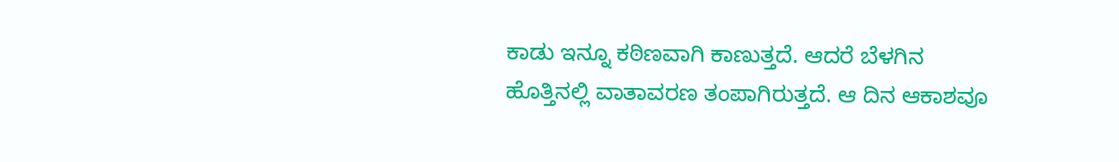ಕಾಡು ಇನ್ನೂ ಕಠಿಣವಾಗಿ ಕಾಣುತ್ತದೆ. ಆದರೆ ಬೆಳಗಿನ ಹೊತ್ತಿನಲ್ಲಿ ವಾತಾವರಣ ತಂಪಾಗಿರುತ್ತದೆ. ಆ ದಿನ ಆಕಾಶವೂ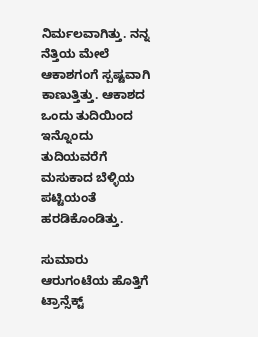ನಿರ್ಮಲವಾಗಿತ್ತು. ನನ್ನ ನೆತ್ತಿಯ ಮೇಲೆ ಆಕಾಶಗಂಗೆ ಸ್ಪಷ್ಟವಾಗಿ ಕಾಣುತ್ತಿತ್ತು. ಆಕಾಶದ ಒಂದು ತುದಿಯಿಂದ ಇನ್ನೊಂದು ತುದಿಯವರೆಗೆ ಮಸುಕಾದ ಬೆಳ್ಳಿಯ ಪಟ್ಟಿಯಂತೆ ಹರಡಿಕೊಂಡಿತ್ತು.

ಸುಮಾರು ಆರುಗಂಟೆಯ ಹೊತ್ತಿಗೆ ಟ್ರಾನ್ಸೆಕ್ಟ್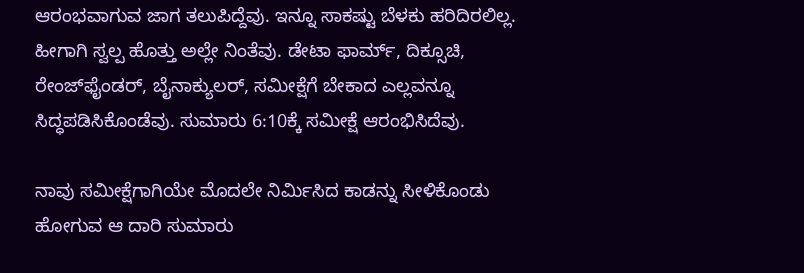ಆರಂಭವಾಗುವ ಜಾಗ ತಲುಪಿದ್ದೆವು. ಇನ್ನೂ ಸಾಕಷ್ಟು ಬೆಳಕು ಹರಿದಿರಲಿಲ್ಲ. ಹೀಗಾಗಿ ಸ್ವಲ್ಪ ಹೊತ್ತು ಅಲ್ಲೇ ನಿಂತೆವು. ಡೇಟಾ ಫಾರ್ಮ್, ದಿಕ್ಸೂಚಿ, ರೇಂಜ್‌ಫೈಂಡರ್, ಬೈನಾಕ್ಯುಲರ್, ಸಮೀಕ್ಷೆಗೆ ಬೇಕಾದ ಎಲ್ಲವನ್ನೂ ಸಿದ್ಧಪಡಿಸಿಕೊಂಡೆವು. ಸುಮಾರು 6:10ಕ್ಕೆ ಸಮೀಕ್ಷೆ ಆರಂಭಿಸಿದೆವು.

ನಾವು ಸಮೀಕ್ಷೆಗಾಗಿಯೇ ಮೊದಲೇ ನಿರ್ಮಿಸಿದ ಕಾಡನ್ನು ಸೀಳಿಕೊಂಡು ಹೋಗುವ ಆ ದಾರಿ ಸುಮಾರು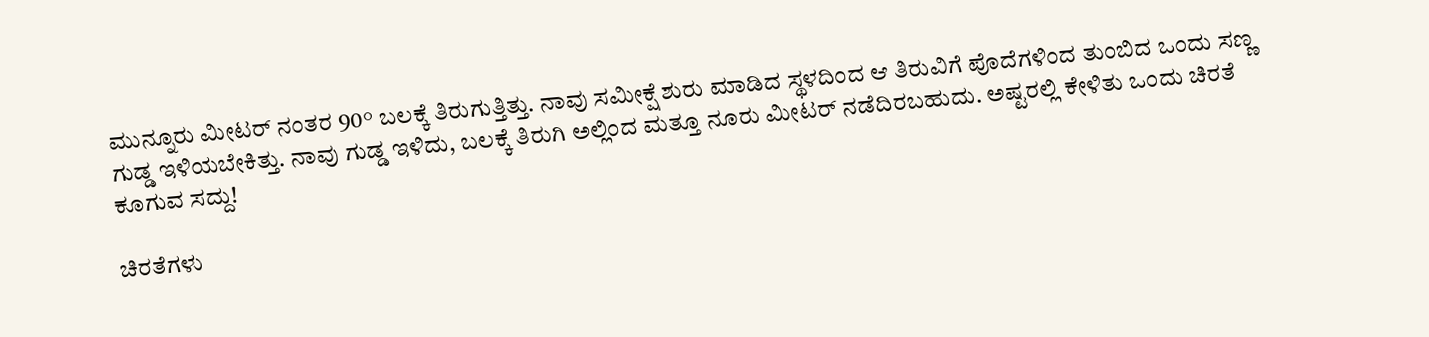ಮುನ್ನೂರು ಮೀಟರ್ ನಂತರ 90° ಬಲಕ್ಕೆ ತಿರುಗುತ್ತಿತ್ತು. ನಾವು ಸಮೀಕ್ಷೆ ಶುರು ಮಾಡಿದ ಸ್ಥಳದಿಂದ ಆ ತಿರುವಿಗೆ ಪೊದೆಗಳಿಂದ ತುಂಬಿದ ಒಂದು ಸಣ್ಣ ಗುಡ್ಡ ಇಳಿಯಬೇಕಿತ್ತು. ನಾವು ಗುಡ್ಡ ಇಳಿದು, ಬಲಕ್ಕೆ ತಿರುಗಿ ಅಲ್ಲಿಂದ ಮತ್ತೂ ನೂರು ಮೀಟರ್ ನಡೆದಿರಬಹುದು. ಅಷ್ಟರಲ್ಲಿ ಕೇಳಿತು ಒಂದು ಚಿರತೆ ಕೂಗುವ ಸದ್ದು!

ಚಿರತೆಗಳು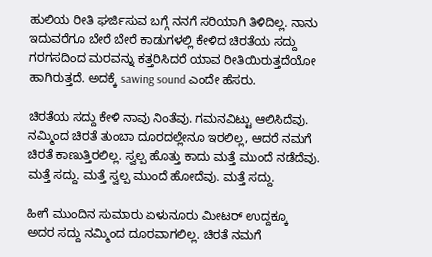ಹುಲಿಯ ರೀತಿ ಘರ್ಜಿಸುವ ಬಗ್ಗೆ ನನಗೆ ಸರಿಯಾಗಿ ತಿಳಿದಿಲ್ಲ. ನಾನು ಇದುವರೆಗೂ ಬೇರೆ ಬೇರೆ ಕಾಡುಗಳಲ್ಲಿ ಕೇಳಿದ ಚಿರತೆಯ ಸದ್ದು ಗರಗಸದಿಂದ ಮರವನ್ನು ಕತ್ತರಿಸಿದರೆ ಯಾವ ರೀತಿಯಿರುತ್ತದೆಯೋ ಹಾಗಿರುತ್ತದೆ. ಅದಕ್ಕೆ sawing sound ಎಂದೇ ಹೆಸರು.

ಚಿರತೆಯ ಸದ್ದು ಕೇಳಿ ನಾವು ನಿಂತೆವು. ಗಮನವಿಟ್ಟು ಆಲಿಸಿದೆವು. ನಮ್ಮಿಂದ ಚಿರತೆ ತುಂಬಾ ದೂರದಲ್ಲೇನೂ ಇರಲಿಲ್ಲ, ಆದರೆ ನಮಗೆ ಚಿರತೆ ಕಾಣುತ್ತಿರಲಿಲ್ಲ. ಸ್ವಲ್ಪ ಹೊತ್ತು ಕಾದು ಮತ್ತೆ ಮುಂದೆ ನಡೆದೆವು. ಮತ್ತೆ ಸದ್ದು. ಮತ್ತೆ ಸ್ವಲ್ಪ ಮುಂದೆ ಹೋದೆವು. ಮತ್ತೆ ಸದ್ದು.

ಹೀಗೆ ಮುಂದಿನ ಸುಮಾರು ಏಳುನೂರು ಮೀಟರ್ ಉದ್ದಕ್ಕೂ ಅದರ ಸದ್ದು ನಮ್ಮಿಂದ ದೂರವಾಗಲಿಲ್ಲ. ಚಿರತೆ ನಮಗೆ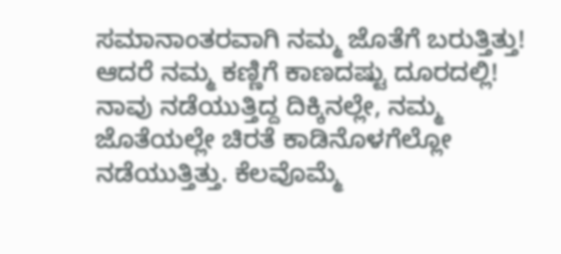ಸಮಾನಾಂತರವಾಗಿ ನಮ್ಮ ಜೊತೆಗೆ ಬರುತ್ತಿತ್ತು! ಆದರೆ ನಮ್ಮ ಕಣ್ಣಿಗೆ ಕಾಣದಷ್ಟು ದೂರದಲ್ಲಿ! ನಾವು ನಡೆಯುತ್ತಿದ್ದ ದಿಕ್ಕಿನಲ್ಲೇ, ನಮ್ಮ ಜೊತೆಯಲ್ಲೇ ಚಿರತೆ ಕಾಡಿನೊಳಗೆಲ್ಲೋ ನಡೆಯುತ್ತಿತ್ತು. ಕೆಲವೊಮ್ಮೆ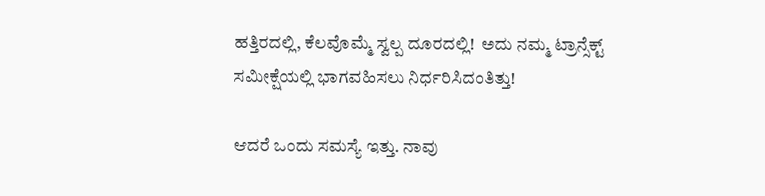ಹತ್ತಿರದಲ್ಲಿ, ಕೆಲವೊಮ್ಮೆ ಸ್ವಲ್ಪ ದೂರದಲ್ಲಿ!  ಅದು ನಮ್ಮ ಟ್ರಾನ್ಸೆಕ್ಟ್ ಸಮೀಕ್ಷೆಯಲ್ಲಿ ಭಾಗವಹಿಸಲು ನಿರ್ಧರಿಸಿದಂತಿತ್ತು!

ಆದರೆ ಒಂದು ಸಮಸ್ಯೆ ಇತ್ತು. ನಾವು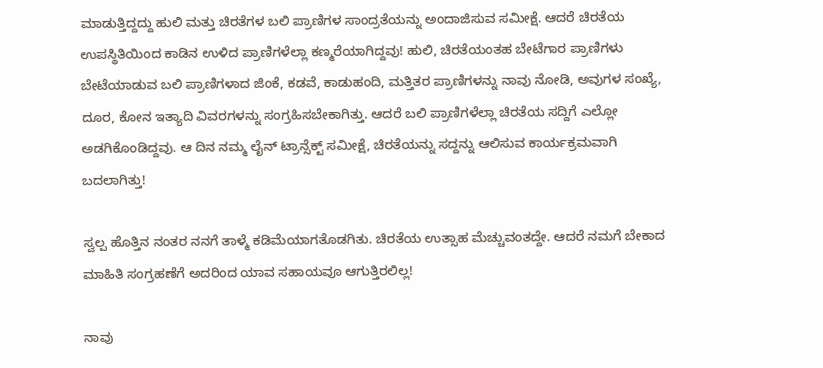ಮಾಡುತ್ತಿದ್ದದ್ದು ಹುಲಿ ಮತ್ತು ಚಿರತೆಗಳ ಬಲಿ ಪ್ರಾಣಿಗಳ ಸಾಂದ್ರತೆಯನ್ನು ಅಂದಾಜಿಸುವ ಸಮೀಕ್ಷೆ. ಆದರೆ ಚಿರತೆಯ ಉಪಸ್ಥಿತಿಯಿಂದ ಕಾಡಿನ ಉಳಿದ ಪ್ರಾಣಿಗಳೆಲ್ಲಾ ಕಣ್ಮರೆಯಾಗಿದ್ದವು! ಹುಲಿ, ಚಿರತೆಯಂತಹ ಬೇಟೆಗಾರ ಪ್ರಾಣಿಗಳು ಬೇಟೆಯಾಡುವ ಬಲಿ ಪ್ರಾಣಿಗಳಾದ ಜಿಂಕೆ, ಕಡವೆ, ಕಾಡುಹಂದಿ, ಮತ್ತಿತರ ಪ್ರಾಣಿಗಳನ್ನು ನಾವು ನೋಡಿ, ಅವುಗಳ ಸಂಖ್ಯೆ, ದೂರ, ಕೋನ ಇತ್ಯಾದಿ ವಿವರಗಳನ್ನು ಸಂಗ್ರಹಿಸಬೇಕಾಗಿತ್ತು. ಆದರೆ ಬಲಿ ಪ್ರಾಣಿಗಳೆಲ್ಲಾ ಚಿರತೆಯ ಸದ್ದಿಗೆ ಎಲ್ಲೋ ಅಡಗಿಕೊಂಡಿದ್ದವು. ಆ ದಿನ ನಮ್ಮ ಲೈನ್ ಟ್ರಾನ್ಸೆಕ್ಟ್ ಸಮೀಕ್ಷೆ, ಚಿರತೆಯನ್ನು ಸದ್ದನ್ನು ಆಲಿಸುವ ಕಾರ್ಯಕ್ರಮವಾಗಿ ಬದಲಾಗಿತ್ತು!

ಸ್ವಲ್ಪ ಹೊತ್ತಿನ ನಂತರ ನನಗೆ ತಾಳ್ಮೆ ಕಡಿಮೆಯಾಗತೊಡಗಿತು. ಚಿರತೆಯ ಉತ್ಸಾಹ ಮೆಚ್ಚುವಂತದ್ದೇ. ಆದರೆ ನಮಗೆ ಬೇಕಾದ ಮಾಹಿತಿ ಸಂಗ್ರಹಣೆಗೆ ಅದರಿಂದ ಯಾವ ಸಹಾಯವೂ ಆಗುತ್ತಿರಲಿಲ್ಲ!

ನಾವು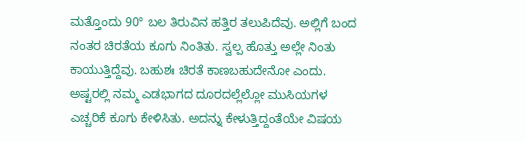ಮತ್ತೊಂದು 90° ಬಲ ತಿರುವಿನ ಹತ್ತಿರ ತಲುಪಿದೆವು. ಅಲ್ಲಿಗೆ ಬಂದ ನಂತರ ಚಿರತೆಯ ಕೂಗು ನಿಂತಿತು. ಸ್ವಲ್ಪ ಹೊತ್ತು ಅಲ್ಲೇ ನಿಂತು ಕಾಯುತ್ತಿದ್ದೆವು. ಬಹುಶಃ ಚಿರತೆ ಕಾಣಬಹುದೇನೋ ಎಂದು. ಅಷ್ಟರಲ್ಲಿ ನಮ್ಮ ಎಡಭಾಗದ ದೂರದಲ್ಲೆಲ್ಲೋ ಮುಸಿಯಗಳ ಎಚ್ಚರಿಕೆ ಕೂಗು ಕೇಳಿಸಿತು. ಅದನ್ನು ಕೇಳುತ್ತಿದ್ದಂತೆಯೇ ವಿಷಯ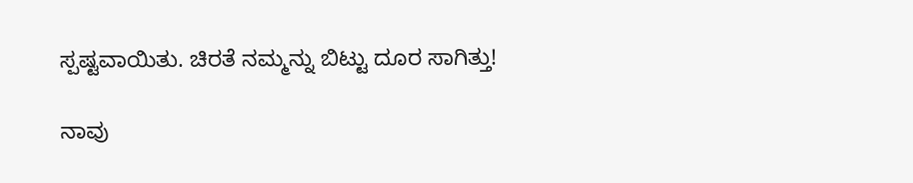ಸ್ಪಷ್ಟವಾಯಿತು. ಚಿರತೆ ನಮ್ಮನ್ನು ಬಿಟ್ಟು ದೂರ ಸಾಗಿತ್ತು!

ನಾವು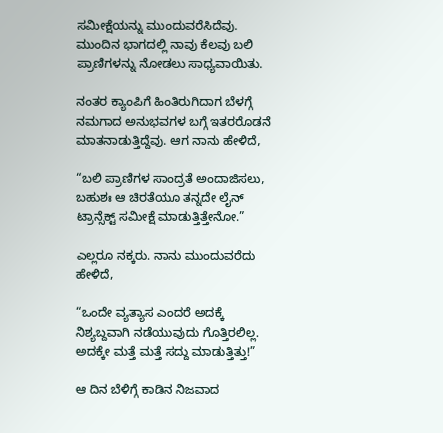ಸಮೀಕ್ಷೆಯನ್ನು ಮುಂದುವರೆಸಿದೆವು. ಮುಂದಿನ ಭಾಗದಲ್ಲಿ ನಾವು ಕೆಲವು ಬಲಿ ಪ್ರಾಣಿಗಳನ್ನು ನೋಡಲು ಸಾಧ್ಯವಾಯಿತು.

ನಂತರ ಕ್ಯಾಂಪಿಗೆ ಹಿಂತಿರುಗಿದಾಗ ಬೆಳಗ್ಗೆ ನಮಗಾದ ಅನುಭವಗಳ ಬಗ್ಗೆ ಇತರರೊಡನೆ ಮಾತನಾಡುತ್ತಿದ್ದೆವು. ಆಗ ನಾನು ಹೇಳಿದೆ,

“ಬಲಿ ಪ್ರಾಣಿಗಳ ಸಾಂದ್ರತೆ ಅಂದಾಜಿಸಲು, ಬಹುಶಃ ಆ ಚಿರತೆಯೂ ತನ್ನದೇ ಲೈನ್ ಟ್ರಾನ್ಸೆಕ್ಟ್ ಸಮೀಕ್ಷೆ ಮಾಡುತ್ತಿತ್ತೇನೋ.”

ಎಲ್ಲರೂ ನಕ್ಕರು. ನಾನು ಮುಂದುವರೆದು ಹೇಳಿದೆ,

“ಒಂದೇ ವ್ಯತ್ಯಾಸ ಎಂದರೆ ಅದಕ್ಕೆ ನಿಶ್ಯಬ್ದವಾಗಿ ನಡೆಯುವುದು ಗೊತ್ತಿರಲಿಲ್ಲ. ಅದಕ್ಕೇ ಮತ್ತೆ ಮತ್ತೆ ಸದ್ದು ಮಾಡುತ್ತಿತ್ತು!”

ಆ ದಿನ ಬೆಳಿಗ್ಗೆ ಕಾಡಿನ ನಿಜವಾದ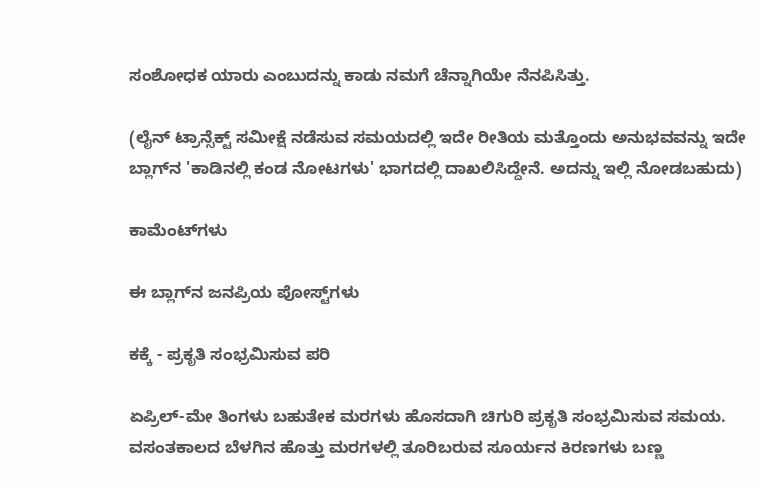ಸಂಶೋಧಕ ಯಾರು ಎಂಬುದನ್ನು ಕಾಡು ನಮಗೆ ಚೆನ್ನಾಗಿಯೇ ನೆನಪಿಸಿತ್ತು.

(ಲೈನ್ ಟ್ರಾನ್ಸೆಕ್ಟ್ ಸಮೀಕ್ಷೆ ನಡೆಸುವ ಸಮಯದಲ್ಲಿ ಇದೇ ರೀತಿಯ ಮತ್ತೊಂದು ಅನುಭವವನ್ನು ಇದೇ ಬ್ಲಾಗ್‌ನ 'ಕಾಡಿನಲ್ಲಿ ಕಂಡ ನೋಟಗಳು' ಭಾಗದಲ್ಲಿ ದಾಖಲಿಸಿದ್ದೇನೆ. ಅದನ್ನು ಇಲ್ಲಿ ನೋಡಬಹುದು)

ಕಾಮೆಂಟ್‌ಗಳು

ಈ ಬ್ಲಾಗ್‌ನ ಜನಪ್ರಿಯ ಪೋಸ್ಟ್‌ಗಳು

ಕಕ್ಕೆ - ಪ್ರಕೃತಿ ಸಂಭ್ರಮಿಸುವ ಪರಿ

ಏಪ್ರಿಲ್-ಮೇ ತಿಂಗಳು ಬಹುತೇಕ ಮರಗಳು ಹೊಸದಾಗಿ‌ ಚಿಗುರಿ ಪ್ರಕೃತಿ ಸಂಭ್ರಮಿಸುವ ಸಮಯ. ವಸಂತಕಾಲದ ಬೆಳಗಿನ ಹೊತ್ತು ಮರಗಳಲ್ಲಿ ತೂರಿಬರುವ ಸೂರ್ಯನ ಕಿರಣಗಳು ಬಣ್ಣ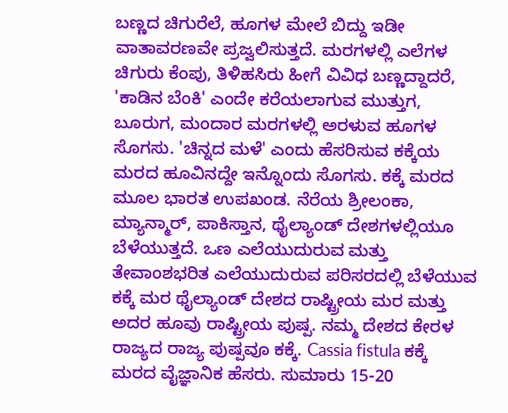ಬಣ್ಣದ ಚಿಗುರೆಲೆ, ಹೂಗಳ ಮೇಲೆ ಬಿದ್ದು ಇಡೀ ವಾತಾವರಣವೇ ಪ್ರಜ್ವಲಿಸುತ್ತದೆ. ಮರಗಳಲ್ಲಿ ಎಲೆಗಳ ಚಿಗುರು ಕೆಂಪು, ತಿಳಿಹಸಿರು ಹೀಗೆ‌ ವಿವಿಧ ಬಣ್ಣದ್ದಾದರೆ, 'ಕಾಡಿನ ಬೆಂಕಿ' ಎಂದೇ ಕರೆಯಲಾಗುವ ಮುತ್ತುಗ, ಬೂರುಗ, ಮಂದಾರ ಮರಗಳಲ್ಲಿ ಅರಳುವ ಹೂಗಳ ಸೊಗಸು. 'ಚಿನ್ನದ ಮಳೆ' ಎಂದು ಹೆಸರಿಸುವ ಕಕ್ಕೆಯ ಮರದ ಹೂವಿನದ್ದೇ ಇನ್ನೊಂದು‌ ಸೊಗಸು. ಕಕ್ಕೆ ಮರದ ಮೂಲ ಭಾರತ ಉಪಖಂಡ. ನೆರೆಯ ಶ್ರೀಲಂಕಾ, ಮ್ಯಾನ್ಮಾರ್, ಪಾಕಿಸ್ತಾನ, ಥೈಲ್ಯಾಂಡ್ ದೇಶಗಳಲ್ಲಿಯೂ ಬೆಳೆಯುತ್ತದೆ. ಒಣ ಎಲೆಯುದುರುವ ಮತ್ತು ತೇವಾಂಶಭರಿತ ಎಲೆಯುದುರುವ ಪರಿಸರದಲ್ಲಿ‌ ಬೆಳೆಯುವ ಕಕ್ಕೆ ಮರ ಥೈಲ್ಯಾಂಡ್ ದೇಶದ ರಾಷ್ಟ್ರೀಯ ಮರ ಮತ್ತು ಅದರ ಹೂವು ರಾಷ್ಟ್ರೀಯ ಪುಷ್ಪ. ನಮ್ಮ ದೇಶದ ಕೇರಳ ರಾಜ್ಯದ ರಾಜ್ಯ ಪುಷ್ಪವೂ ಕಕ್ಕೆ. Cassia fistula ಕಕ್ಕೆ ಮರದ ವೈಜ್ಞಾನಿಕ ಹೆಸರು. ಸುಮಾರು 15-20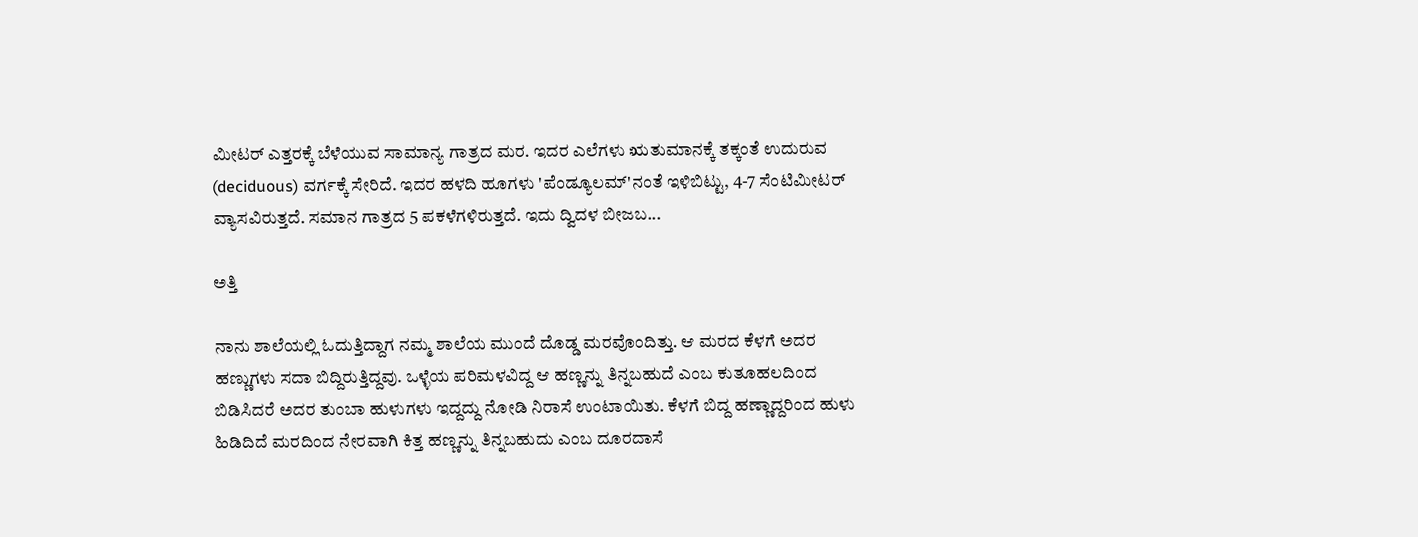ಮೀಟರ್ ಎತ್ತರಕ್ಕೆ ಬೆಳೆಯುವ ಸಾಮಾನ್ಯ ಗಾತ್ರದ ಮರ. ಇದರ ಎಲೆಗಳು ಋತುಮಾನಕ್ಕೆ‌ ತಕ್ಕಂತೆ ಉದುರುವ (deciduous) ವರ್ಗಕ್ಕೆ ಸೇರಿದೆ. ಇದರ ಹಳದಿ ಹೂಗಳು 'ಪೆಂಡ್ಯೂಲಮ್'ನಂತೆ ಇಳಿಬಿಟ್ಟು, 4-7 ಸೆಂಟಿಮೀಟರ್ ವ್ಯಾಸವಿರುತ್ತದೆ. ಸಮಾನ ಗಾತ್ರದ 5 ಪಕಳೆಗಳಿರುತ್ತದೆ. ಇದು ದ್ವಿದಳ ಬೀಜಬ...

ಅತ್ತಿ

ನಾನು ಶಾಲೆಯಲ್ಲಿ ಓದುತ್ತಿದ್ದಾಗ ನಮ್ಮ ಶಾಲೆಯ ಮುಂದೆ ದೊಡ್ಡ ಮರವೊಂದಿತ್ತು. ಆ ಮರದ ಕೆಳಗೆ ಅದರ ಹಣ್ಣುಗಳು ಸದಾ ಬಿದ್ದಿರುತ್ತಿದ್ದವು. ಒಳ್ಳೆಯ ಪರಿಮಳವಿದ್ದ ಆ ಹಣ್ಣನ್ನು ತಿನ್ನಬಹುದೆ ಎಂಬ ಕುತೂಹಲದಿಂದ ಬಿಡಿಸಿದರೆ ಅದರ ತುಂಬಾ ಹುಳುಗಳು ಇದ್ದದ್ದು ನೋಡಿ ನಿರಾಸೆ ಉಂಟಾಯಿತು. ಕೆಳಗೆ ಬಿದ್ದ ಹಣ್ಣಾದ್ದರಿಂದ ಹುಳು ಹಿಡಿದಿದೆ ಮರದಿಂದ ನೇರವಾಗಿ ಕಿತ್ತ ಹಣ್ಣನ್ನು ತಿನ್ನಬಹುದು ಎಂಬ ದೂರದಾಸೆ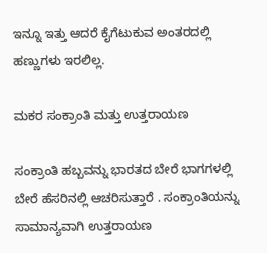ಇನ್ನೂ ಇತ್ತು ಆದರೆ ಕೈಗೆಟುಕುವ ಅಂತರದಲ್ಲಿ ಹಣ್ಣುಗಳು ಇರಲಿಲ್ಲ.

ಮಕರ ಸಂಕ್ರಾಂತಿ ಮತ್ತು ಉತ್ತರಾಯಣ

ಸಂಕ್ರಾಂತಿ ಹಬ್ಬವನ್ನು ಭಾರತದ ಬೇರೆ ಭಾಗಗಳಲ್ಲಿ ಬೇರೆ ಹೆಸರಿನಲ್ಲಿ ಆಚರಿಸುತ್ತಾರೆ . ಸಂಕ್ರಾಂತಿಯನ್ನು ಸಾಮಾನ್ಯವಾಗಿ ಉತ್ತರಾಯಣ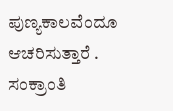ಪುಣ್ಯಕಾಲವೆಂದೂ ಆಚರಿಸುತ್ತಾರೆ . ಸಂಕ್ರಾಂತಿ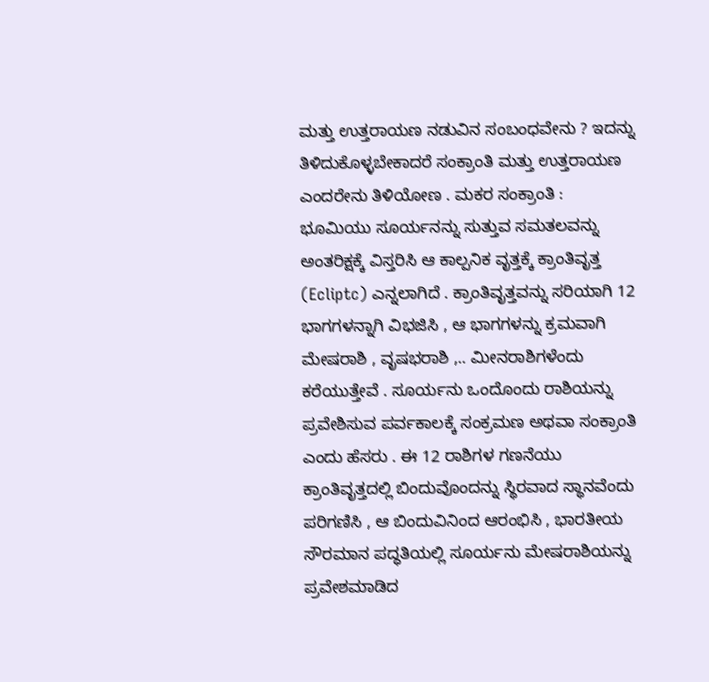ಮತ್ತು ಉತ್ತರಾಯಣ ನಡುವಿನ ಸಂಬಂಧವೇನು ? ಇದನ್ನು ತಿಳಿದುಕೊಳ್ಳಬೇಕಾದರೆ ಸಂಕ್ರಾಂತಿ ಮತ್ತು ಉತ್ತರಾಯಣ ಎಂದರೇನು ತಿಳಿಯೋಣ . ಮಕರ ಸಂಕ್ರಾಂತಿ : ಭೂಮಿಯು ಸೂರ್ಯನನ್ನು ಸುತ್ತುವ ಸಮತಲವನ್ನು ಅಂತರಿಕ್ಷಕ್ಕೆ ವಿಸ್ತರಿಸಿ ಆ ಕಾಲ್ಪನಿಕ ವೃತ್ತಕ್ಕೆ ಕ್ರಾಂತಿವೃತ್ತ (Ecliptc) ಎನ್ನಲಾಗಿದೆ . ಕ್ರಾಂತಿವೃತ್ತವನ್ನು ಸರಿಯಾಗಿ 12 ಭಾಗಗಳನ್ನಾಗಿ ವಿಭಜಿಸಿ , ಆ ಭಾಗಗಳನ್ನು ಕ್ರಮವಾಗಿ ಮೇಷರಾಶಿ , ವೃಷಭರಾಶಿ ,.. ಮೀನರಾಶಿಗಳೆಂದು ಕರೆಯುತ್ತೇವೆ . ಸೂರ್ಯನು ಒಂದೊಂದು ರಾಶಿಯನ್ನು ಪ್ರವೇಶಿಸುವ ಪರ್ವಕಾಲಕ್ಕೆ ಸಂಕ್ರಮಣ ಅಥವಾ ಸಂಕ್ರಾಂತಿ ಎಂದು ಹೆಸರು . ಈ 12 ರಾಶಿಗಳ ಗಣನೆಯು ಕ್ರಾಂತಿವೃತ್ತದಲ್ಲಿ ಬಿಂದುವೊಂದನ್ನು ಸ್ಥಿರವಾದ ಸ್ಥಾನವೆಂದು ಪರಿಗಣಿಸಿ , ಆ ಬಿಂದುವಿನಿಂದ ಆರಂಭಿಸಿ , ಭಾರತೀಯ ಸೌರಮಾನ ಪದ್ಧತಿಯಲ್ಲಿ ಸೂರ್ಯನು ಮೇಷರಾಶಿಯನ್ನು ಪ್ರವೇಶಮಾಡಿದ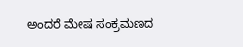ಅಂದರೆ ಮೇಷ ಸಂಕ್ರಮಣದ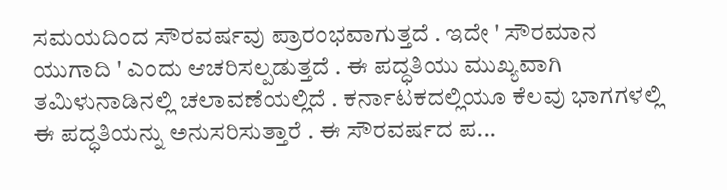ಸಮಯದಿಂದ ಸೌರವರ್ಷವು ಪ್ರಾರಂಭವಾಗುತ್ತದೆ . ಇದೇ ' ಸೌರಮಾನ ಯುಗಾದಿ ' ಎಂದು ಆಚರಿಸಲ್ಪಡುತ್ತದೆ . ಈ ಪದ್ಧತಿಯು ಮುಖ್ಯವಾಗಿ ತಮಿಳುನಾಡಿನಲ್ಲಿ ಚಲಾವಣೆಯಲ್ಲಿದೆ . ಕರ್ನಾಟಕದಲ್ಲಿಯೂ ಕೆಲವು ಭಾಗಗಳಲ್ಲಿ ಈ ಪದ್ಧತಿಯನ್ನು ಅನುಸರಿಸುತ್ತಾರೆ . ಈ ಸೌರವರ್ಷದ ಪ...